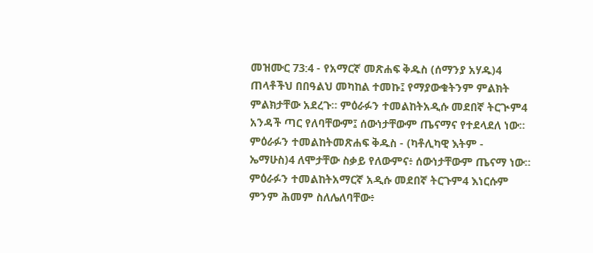መዝሙር 73:4 - የአማርኛ መጽሐፍ ቅዱስ (ሰማንያ አሃዱ)4 ጠላቶችህ በበዓልህ መካከል ተመኩ፤ የማያውቁትንም ምልክት ምልክታቸው አደረጉ። ምዕራፉን ተመልከትአዲሱ መደበኛ ትርጒም4 አንዳች ጣር የለባቸውም፤ ሰውነታቸውም ጤናማና የተደላደለ ነው። ምዕራፉን ተመልከትመጽሐፍ ቅዱስ - (ካቶሊካዊ እትም - ኤማሁስ)4 ለሞታቸው ስቃይ የለውምና፥ ሰውነታቸውም ጤናማ ነው። ምዕራፉን ተመልከትአማርኛ አዲሱ መደበኛ ትርጉም4 እነርሱም ምንም ሕመም ስለሌለባቸው፥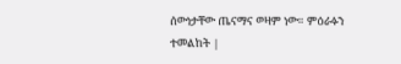ሰውነታቸው ጤናማና ወዛም ነው። ምዕራፉን ተመልከት |